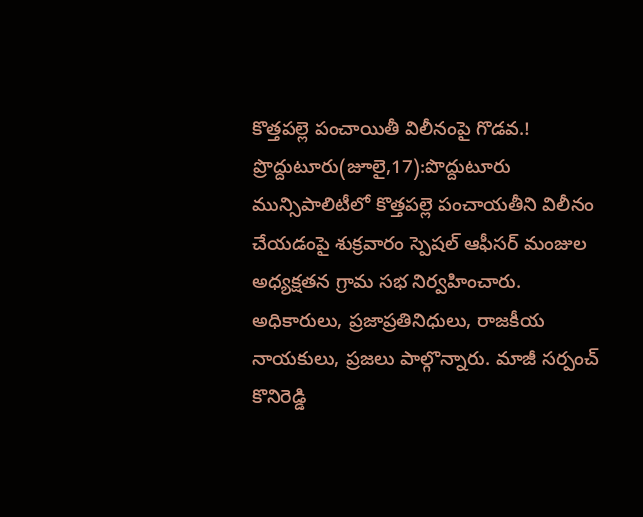కొత్తపల్లె పంచాయితీ విలీనంపై గొడవ.!
ప్రొద్దుటూరు(జూలై,17):పొద్దుటూరు మున్సిపాలిటీలో కొత్తపల్లె పంచాయతీని విలీనం చేయడంపై శుక్రవారం స్పెషల్ ఆఫీసర్ మంజుల అధ్యక్షతన గ్రామ సభ నిర్వహించారు. అధికారులు, ప్రజాప్రతినిధులు, రాజకీయ నాయకులు, ప్రజలు పాల్గొన్నారు. మాజీ సర్పంచ్ కొనిరెడ్డి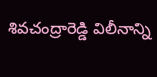శివచంద్రారెడ్డి విలీనాన్ని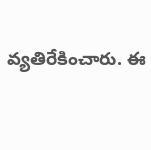వ్యతిరేకించారు. ఈ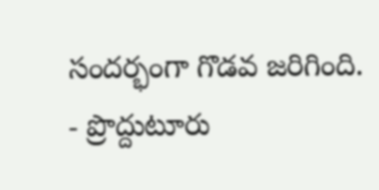సందర్భంగా గొడవ జరిగింది.
- ప్రొద్దుటూరు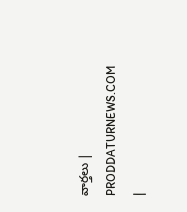వార్తలు | PRODDATURNEWS.COM |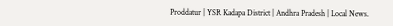Proddatur | YSR Kadapa District | Andhra Pradesh | Local News.